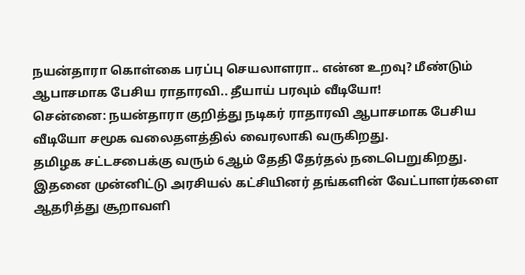நயன்தாரா கொள்கை பரப்பு செயலாளரா.. என்ன உறவு? மீண்டும் ஆபாசமாக பேசிய ராதாரவி.. தீயாய் பரவும் வீடியோ!
சென்னை: நயன்தாரா குறித்து நடிகர் ராதாரவி ஆபாசமாக பேசிய வீடியோ சமூக வலைதளத்தில் வைரலாகி வருகிறது.
தமிழக சட்டசபைக்கு வரும் 6ஆம் தேதி தேர்தல் நடைபெறுகிறது. இதனை முன்னிட்டு அரசியல் கட்சியினர் தங்களின் வேட்பாளர்களை ஆதரித்து சூறாவளி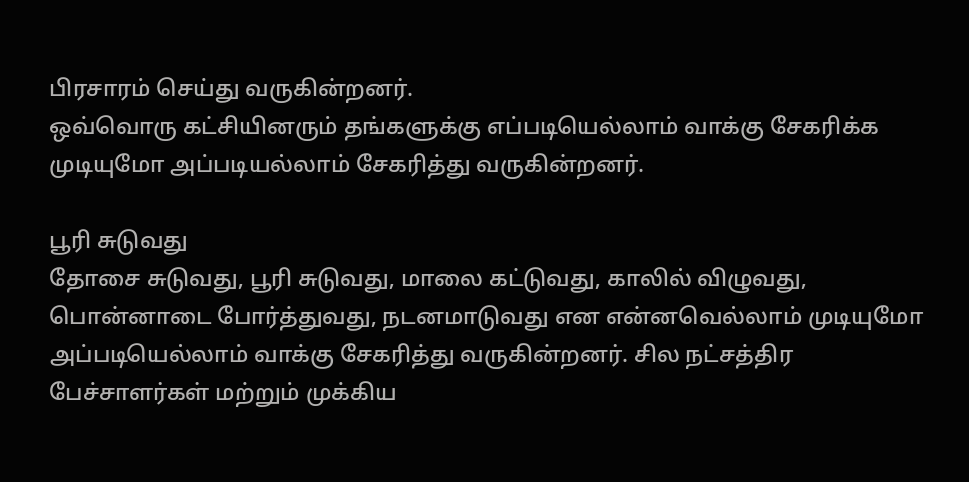பிரசாரம் செய்து வருகின்றனர்.
ஒவ்வொரு கட்சியினரும் தங்களுக்கு எப்படியெல்லாம் வாக்கு சேகரிக்க முடியுமோ அப்படியல்லாம் சேகரித்து வருகின்றனர்.

பூரி சுடுவது
தோசை சுடுவது, பூரி சுடுவது, மாலை கட்டுவது, காலில் விழுவது, பொன்னாடை போர்த்துவது, நடனமாடுவது என என்னவெல்லாம் முடியுமோ அப்படியெல்லாம் வாக்கு சேகரித்து வருகின்றனர். சில நட்சத்திர பேச்சாளர்கள் மற்றும் முக்கிய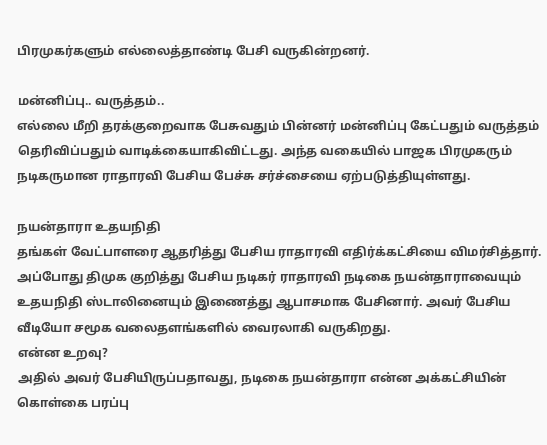பிரமுகர்களும் எல்லைத்தாண்டி பேசி வருகின்றனர்.

மன்னிப்பு.. வருத்தம்..
எல்லை மீறி தரக்குறைவாக பேசுவதும் பின்னர் மன்னிப்பு கேட்பதும் வருத்தம் தெரிவிப்பதும் வாடிக்கையாகிவிட்டது. அந்த வகையில் பாஜக பிரமுகரும் நடிகருமான ராதாரவி பேசிய பேச்சு சர்ச்சையை ஏற்படுத்தியுள்ளது.

நயன்தாரா உதயநிதி
தங்கள் வேட்பாளரை ஆதரித்து பேசிய ராதாரவி எதிர்க்கட்சியை விமர்சித்தார். அப்போது திமுக குறித்து பேசிய நடிகர் ராதாரவி நடிகை நயன்தாராவையும் உதயநிதி ஸ்டாலினையும் இணைத்து ஆபாசமாக பேசினார். அவர் பேசிய வீடியோ சமூக வலைதளங்களில் வைரலாகி வருகிறது.
என்ன உறவு?
அதில் அவர் பேசியிருப்பதாவது, நடிகை நயன்தாரா என்ன அக்கட்சியின் கொள்கை பரப்பு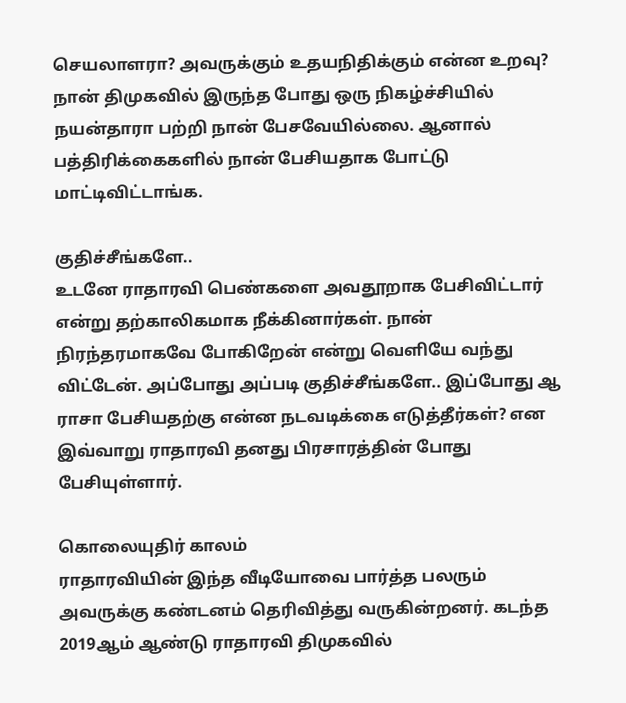செயலாளரா? அவருக்கும் உதயநிதிக்கும் என்ன உறவு? நான் திமுகவில் இருந்த போது ஒரு நிகழ்ச்சியில் நயன்தாரா பற்றி நான் பேசவேயில்லை. ஆனால் பத்திரிக்கைகளில் நான் பேசியதாக போட்டு மாட்டிவிட்டாங்க.

குதிச்சீங்களே..
உடனே ராதாரவி பெண்களை அவதூறாக பேசிவிட்டார் என்று தற்காலிகமாக நீக்கினார்கள். நான் நிரந்தரமாகவே போகிறேன் என்று வெளியே வந்து விட்டேன். அப்போது அப்படி குதிச்சீங்களே.. இப்போது ஆ ராசா பேசியதற்கு என்ன நடவடிக்கை எடுத்தீர்கள்? என இவ்வாறு ராதாரவி தனது பிரசாரத்தின் போது பேசியுள்ளார்.

கொலையுதிர் காலம்
ராதாரவியின் இந்த வீடியோவை பார்த்த பலரும் அவருக்கு கண்டனம் தெரிவித்து வருகின்றனர். கடந்த 2019ஆம் ஆண்டு ராதாரவி திமுகவில்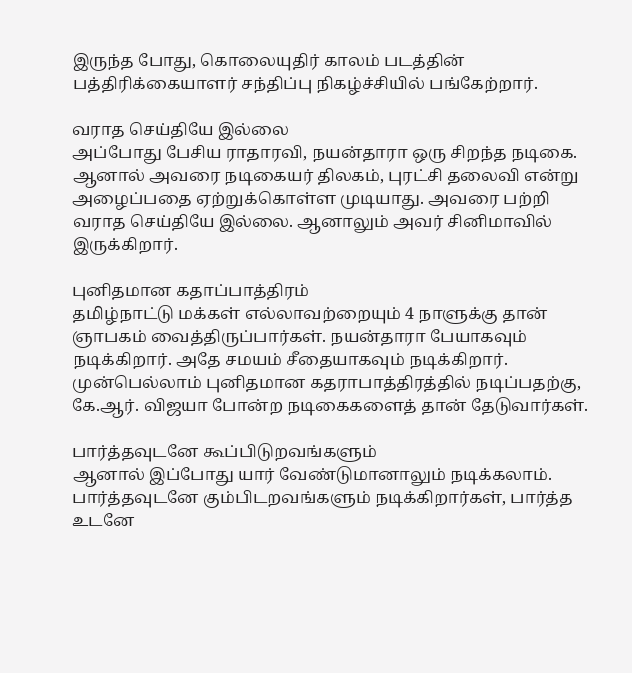இருந்த போது, கொலையுதிர் காலம் படத்தின் பத்திரிக்கையாளர் சந்திப்பு நிகழ்ச்சியில் பங்கேற்றார்.

வராத செய்தியே இல்லை
அப்போது பேசிய ராதாரவி, நயன்தாரா ஒரு சிறந்த நடிகை. ஆனால் அவரை நடிகையர் திலகம், புரட்சி தலைவி என்று அழைப்பதை ஏற்றுக்கொள்ள முடியாது. அவரை பற்றி வராத செய்தியே இல்லை. ஆனாலும் அவர் சினிமாவில் இருக்கிறார்.

புனிதமான கதாப்பாத்திரம்
தமிழ்நாட்டு மக்கள் எல்லாவற்றையும் 4 நாளுக்கு தான் ஞாபகம் வைத்திருப்பார்கள். நயன்தாரா பேயாகவும் நடிக்கிறார். அதே சமயம் சீதையாகவும் நடிக்கிறார். முன்பெல்லாம் புனிதமான கதராபாத்திரத்தில் நடிப்பதற்கு, கே.ஆர். விஜயா போன்ற நடிகைகளைத் தான் தேடுவார்கள்.

பார்த்தவுடனே கூப்பிடுறவங்களும்
ஆனால் இப்போது யார் வேண்டுமானாலும் நடிக்கலாம். பார்த்தவுடனே கும்பிடறவங்களும் நடிக்கிறார்கள், பார்த்த உடனே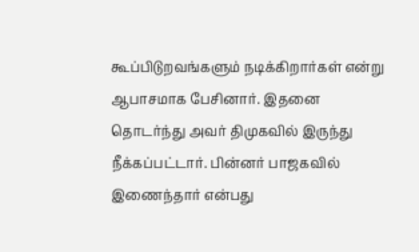கூப்பிடுறவங்களும் நடிக்கிறார்கள் என்று ஆபாசமாக பேசினார். இதனை தொடர்ந்து அவர் திமுகவில் இருந்து நீக்கப்பட்டார். பின்னர் பாஜகவில் இணைந்தார் என்பது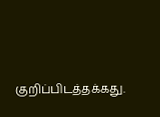குறிப்பிடத்தக்கது.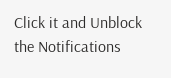Click it and Unblock the Notifications